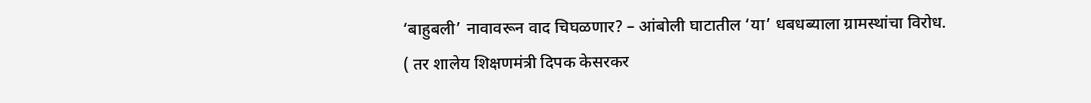‘बाहुबली’ नावावरून वाद चिघळणार? – आंबोली घाटातील ‘या’ धबधब्याला ग्रामस्थांचा विरोध.
( तर शालेय शिक्षणमंत्री दिपक केसरकर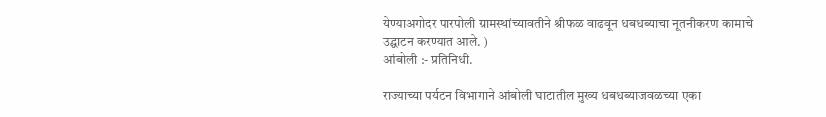येण्याअगोदर पारपोली ग्रामस्थांच्यावतीने श्रीफळ वाढवून धबधब्याचा नूतनीकरण कामाचे उद्घाटन करण्यात आले. )
आंबोली :- प्रतिनिधी.

राज्याच्या पर्यटन विभागाने आंबोली घाटातील मुख्य धबधब्याजवळच्या एका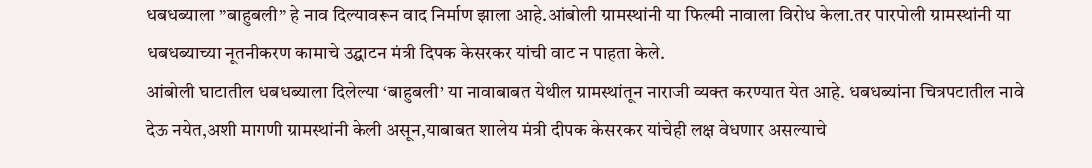धबधब्याला ”बाहुबली” हे नाव दिल्यावरून वाद निर्माण झाला आहे.आंबोली ग्रामस्थांनी या फिल्मी नावाला विरोध केला.तर पारपोली ग्रामस्थांनी या धबधब्याच्या नूतनीकरण कामाचे उद्घाटन मंत्री दिपक केसरकर यांची वाट न पाहता केले.
आंबोली घाटातील धबधब्याला दिलेल्या ‘बाहुबली’ या नावाबाबत येथील ग्रामस्थांतून नाराजी व्यक्त करण्यात येत आहे. धबधब्यांना चित्रपटातील नावे देऊ नयेत,अशी मागणी ग्रामस्थांनी केली असून,याबाबत शालेय मंत्री दीपक केसरकर यांचेही लक्ष वेधणार असल्याचे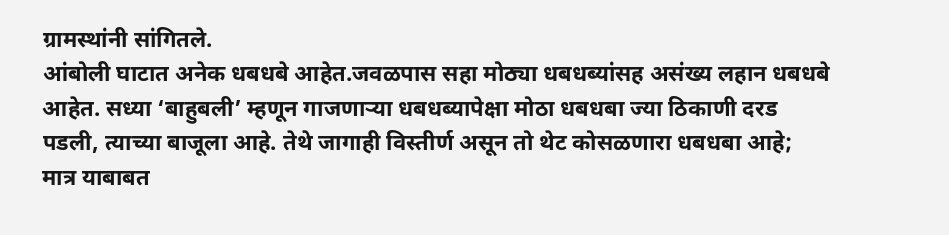ग्रामस्थांनी सांगितले.
आंबोली घाटात अनेक धबधबे आहेत.जवळपास सहा मोठ्या धबधब्यांसह असंख्य लहान धबधबे आहेत. सध्या ‘बाहुबली’ म्हणून गाजणाऱ्या धबधब्यापेक्षा मोठा धबधबा ज्या ठिकाणी दरड पडली, त्याच्या बाजूला आहे. तेथे जागाही विस्तीर्ण असून तो थेट कोसळणारा धबधबा आहे; मात्र याबाबत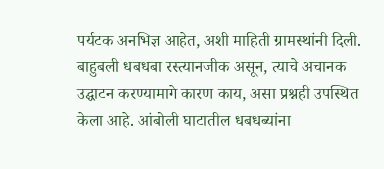पर्यटक अनभिज्ञ आहेत, अशी माहिती ग्रामस्थांनी दिली.
बाहुबली धबधबा रस्त्यानजीक असून, त्याचे अचानक उद्घाटन करण्यामागे कारण काय, असा प्रश्नही उपस्थित केला आहे. आंबोली घाटातील धबधब्यांना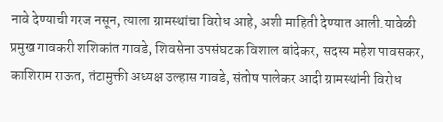नावे देण्याची गरज नसून, त्याला ग्रामस्थांचा विरोध आहे, अशी माहिती देण्यात आली.यावेळी प्रमुख गावकरी शशिकांत गावडे, शिवसेना उपसंघटक विशाल बांदेकर, सदस्य महेश पावसकर, काशिराम राऊत, तंटामुक्ती अध्यक्ष उल्हास गावडे, संतोष पालेकर आदी ग्रामस्थांनी विरोध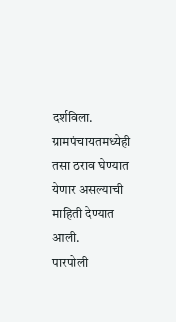दर्शविला. ग्रामपंचायतमध्येही तसा ठराव घेण्यात येणार असल्याची माहिती देण्यात आली.
पारपोली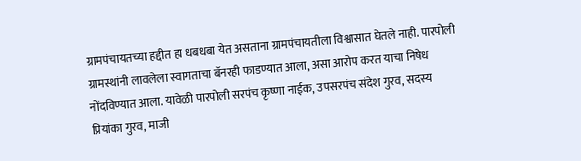ग्रामपंचायतच्या हद्दीत हा धबधबा येत असताना ग्रामपंचायतीला विश्वासात घेतले नाही. पारपोली ग्रामस्थांनी लावलेला स्वागताचा बॅनरही फाडण्यात आला, असा आरोप करत याचा निषेध नोंदविण्यात आला. यावेळी पारपोली सरपंच कृष्णा नाईक, उपसरपंच संदेश गुरव, सदस्य प्रियांका गुरव, माजी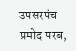उपसरपंच प्रमोद परब,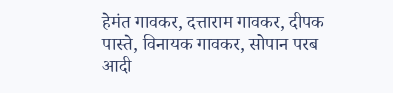हेमंत गावकर, दत्ताराम गावकर, दीपक पास्ते, विनायक गावकर, सोपान परब आदी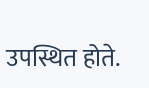उपस्थित होते.